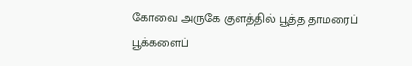கோவை அருகே குளத்தில் பூத்த தாமரைப் பூக்களைப்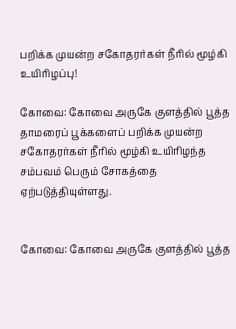பறிக்க முயன்ற சகோதரர்கள் நீரில் மூழ்கி உயிரிழப்பு!

கோவை: கோவை அருகே குளத்தில் பூத்த தாமரைப் பூக்களைப் பறிக்க முயன்ற சகோதரர்கள் நீரில் மூழ்கி உயிரிழந்த சம்பவம் பெரும் சோகத்தை ஏற்படுத்தியுள்ளது.


கோவை: கோவை அருகே குளத்தில் பூத்த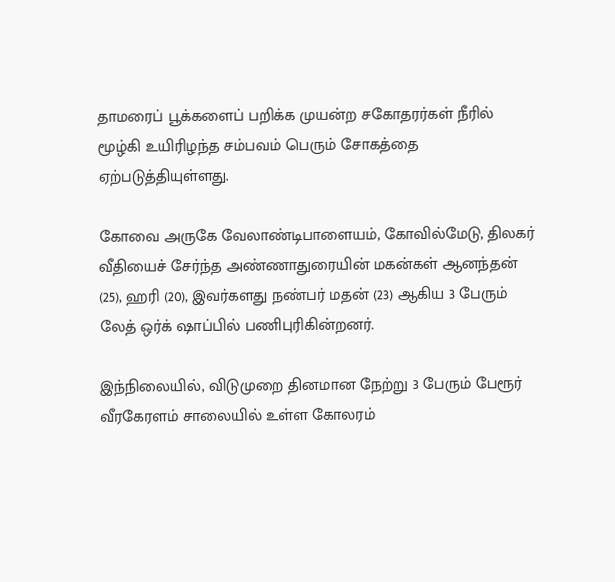தாமரைப் பூக்களைப் பறிக்க முயன்ற சகோதரர்கள் நீரில் மூழ்கி உயிரிழந்த சம்பவம் பெரும் சோகத்தை ஏற்படுத்தியுள்ளது.

கோவை அருகே வேலாண்டிபாளையம், கோவில்மேடு, திலகர் வீதியைச் சேர்ந்த அண்ணாதுரையின் மகன்கள் ஆனந்தன் (25), ஹரி (20), இவர்களது நண்பர் மதன் (23) ஆகிய 3 பேரும் லேத் ஒர்க் ஷாப்பில் பணிபுரிகின்றனர்.

இந்நிலையில், விடுமுறை தினமான நேற்று 3 பேரும் பேரூர் வீரகேரளம் சாலையில் உள்ள கோலரம்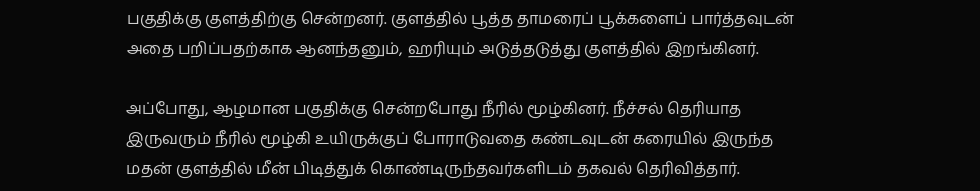பகுதிக்கு குளத்திற்கு சென்றனர். குளத்தில் பூத்த தாமரைப் பூக்களைப் பார்த்தவுடன் அதை பறிப்பதற்காக ஆனந்தனும், ஹரியும் அடுத்தடுத்து குளத்தில் இறங்கினர்.

அப்போது, ஆழமான பகுதிக்கு சென்றபோது நீரில் மூழ்கினர். நீச்சல் தெரியாத இருவரும் நீரில் மூழ்கி உயிருக்குப் போராடுவதை கண்டவுடன் கரையில் இருந்த மதன் குளத்தில் மீன் பிடித்துக் கொண்டிருந்தவர்களிடம் தகவல் தெரிவித்தார்.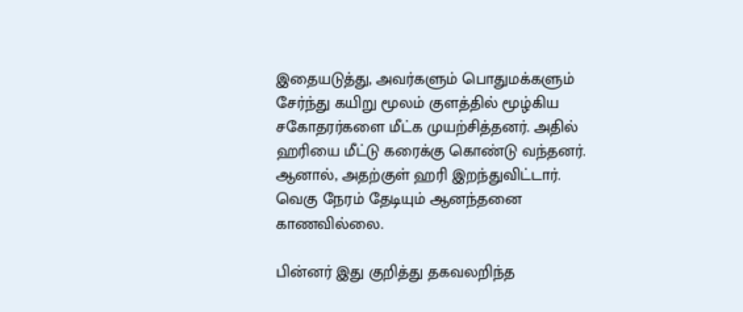இதையடுத்து, அவர்களும் பொதுமக்களும் சேர்ந்து கயிறு மூலம் குளத்தில் மூழ்கிய சகோதரர்களை மீட்க முயற்சித்தனர். அதில் ஹரியை மீட்டு கரைக்கு கொண்டு வந்தனர். ஆனால், அதற்குள் ஹரி இறந்துவிட்டார். வெகு நேரம் தேடியும் ஆனந்தனை காணவில்லை.

பின்னர் இது குறித்து தகவலறிந்த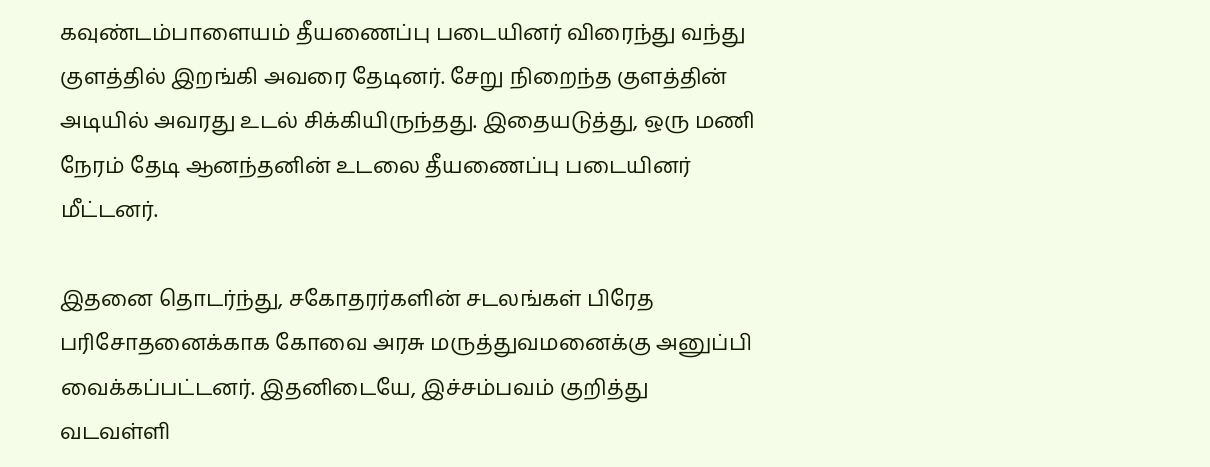கவுண்டம்பாளையம் தீயணைப்பு படையினர் விரைந்து வந்து குளத்தில் இறங்கி அவரை தேடினர். சேறு நிறைந்த குளத்தின் அடியில் அவரது உடல் சிக்கியிருந்தது. இதையடுத்து, ஒரு மணி நேரம் தேடி ஆனந்தனின் உடலை தீயணைப்பு படையினர் மீட்டனர்.

இதனை தொடர்ந்து, சகோதரர்களின் சடலங்கள் பிரேத பரிசோதனைக்காக கோவை அரசு மருத்துவமனைக்கு அனுப்பி வைக்கப்பட்டனர். இதனிடையே, இச்சம்பவம் குறித்து வடவள்ளி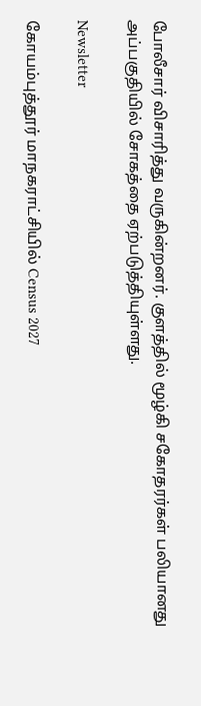போலீசார் விசாரித்து வருகின்றனர். குளத்தில் மூழ்கி சகோதரர்கள் பலியானது அப்பகுதியில் சோகத்தை ஏற்படுத்தியுள்ளது.

Newsletter

கோயம்புத்தூர் மாநகராட்சியில் Census 2027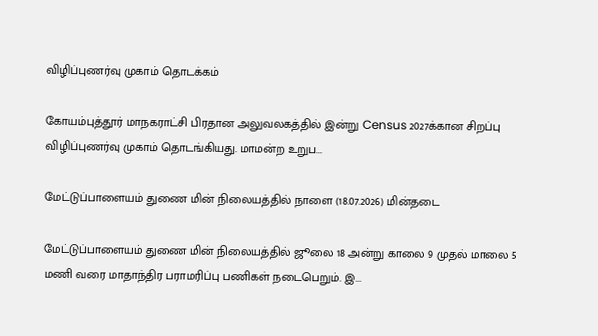விழிப்புணர்வு முகாம் தொடக்கம்

கோயம்புத்தூர் மாநகராட்சி பிரதான அலுவலகத்தில் இன்று Census 2027க்கான சிறப்பு விழிப்புணர்வு முகாம் தொடங்கியது. மாமன்ற உறுப...

மேட்டுப்பாளையம் துணை மின் நிலையத்தில் நாளை (18.07.2026) மின்தடை

மேட்டுப்பாளையம் துணை மின் நிலையத்தில் ஜூலை 18 அன்று காலை 9 முதல் மாலை 5 மணி வரை மாதாந்திர பராமரிப்பு பணிகள் நடைபெறும். இ...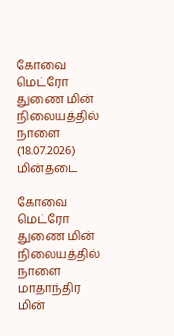கோவை மெட்ரோ துணை மின் நிலையத்தில் நாளை (18.07.2026) மின்தடை

கோவை மெட்ரோ துணை மின் நிலையத்தில் நாளை மாதாந்திர மின்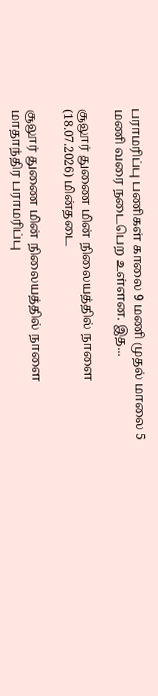பராமரிப்பு பணிகள் காலை 9 மணி முதல் மாலை 5 மணி வரை நடைபெற உள்ளன. இத...

சூலூர் துணை மின் நிலையத்தில் நாளை (18.07.2026) மின்தடை

சூலூர் துணை மின் நிலையத்தில் நாளை மாதாந்திர பராமரிப்பு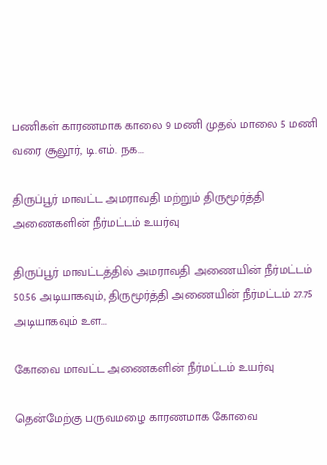பணிகள் காரணமாக காலை 9 மணி முதல் மாலை 5 மணி வரை சூலூர், டி.எம். நக...

திருப்பூர் மாவட்ட அமராவதி மற்றும் திருமூர்த்தி அணைகளின் நீர்மட்டம் உயர்வு

திருப்பூர் மாவட்டத்தில் அமராவதி அணையின் நீர்மட்டம் 50.56 அடியாகவும், திருமூர்த்தி அணையின் நீர்மட்டம் 27.75 அடியாகவும் உள...

கோவை மாவட்ட அணைகளின் நீர்மட்டம் உயர்வு

தென்மேற்கு பருவமழை காரணமாக கோவை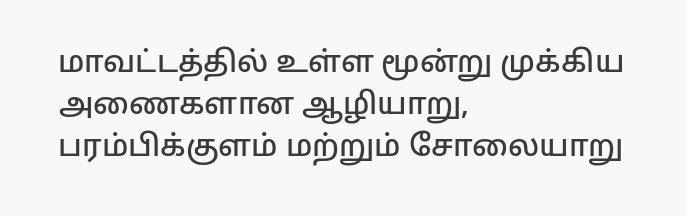மாவட்டத்தில் உள்ள மூன்று முக்கிய அணைகளான ஆழியாறு, பரம்பிக்குளம் மற்றும் சோலையாறு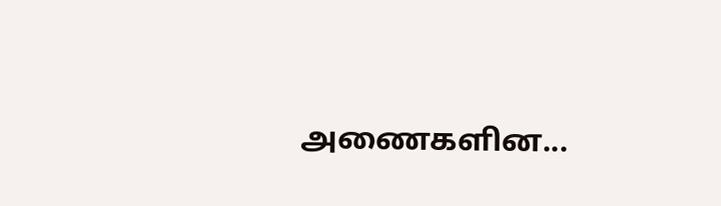அணைகளின...